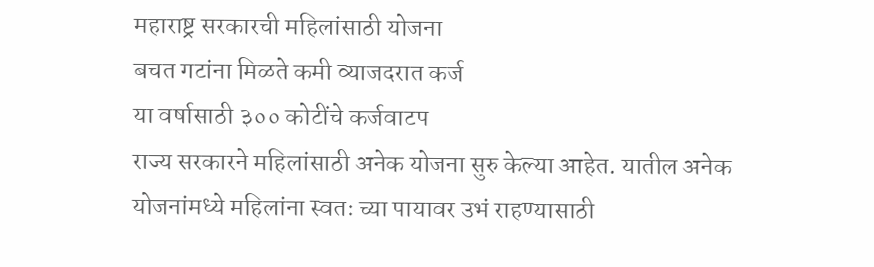महाराष्ट्र सरकारची महिलांसाठी योजना
बचत गटांना मिळते कमी व्याजदरात कर्ज
या वर्षासाठी ३०० कोटींचे कर्जवाटप
राज्य सरकारने महिलांसाठी अनेक योजना सुरु केल्या आहेत. यातील अनेक योजनांमध्ये महिलांना स्वतः च्या पायावर उभं राहण्यासाठी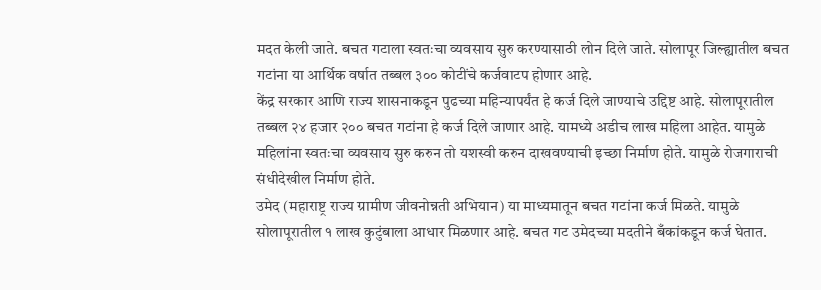मदत केली जाते. बचत गटाला स्वतःचा व्यवसाय सुरु करण्यासाठी लोन दिले जाते. सोलापूर जिल्ह्यातील बचत गटांना या आर्थिक वर्षात तब्बल ३०० कोटींचे कर्जवाटप होणार आहे.
केंद्र सरकार आणि राज्य शासनाकडून पुढच्या महिन्यापर्यंत हे कर्ज दिले जाण्याचे उद्दिष्ट आहे. सोलापूरातील तब्बल २४ हजार २०० बचत गटांना हे कर्ज दिले जाणार आहे. यामध्ये अडीच लाख महिला आहेत. यामुळे महिलांना स्वतःचा व्यवसाय सुरु करुन तो यशस्वी करुन दाखवण्याची इच्छा निर्माण होते. यामुळे रोजगाराची संधीदेखील निर्माण होते.
उमेद (महाराष्ट्र राज्य ग्रामीण जीवनोन्नती अभियान) या माध्यमातून बचत गटांना कर्ज मिळते. यामुळे सोलापूरातील १ लाख कुटुंबाला आधार मिळणार आहे. बचत गट उमेदच्या मदतीने बँकांकडून कर्ज घेतात.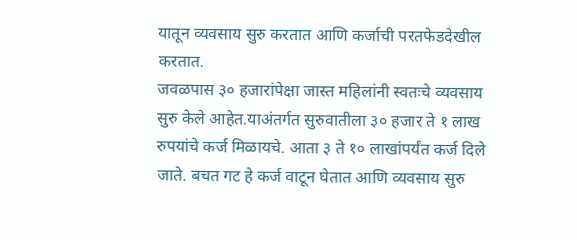यातून व्यवसाय सुरु करतात आणि कर्जाची परतफेडदेखील करतात.
जवळपास ३० हजारांपेक्षा जास्त महिलांनी स्वतःचे व्यवसाय सुरु केले आहेत.याअंतर्गत सुरुवातीला ३० हजार ते १ लाख रुपयांचे कर्ज मिळायचे. आता ३ ते १० लाखांपर्यंत कर्ज दिले जाते. बचत गट हे कर्ज वाटून घेतात आणि व्यवसाय सुरु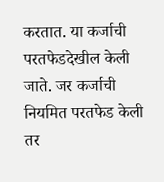करतात. या कर्जाची परतफेडदेखील केली जाते. जर कर्जाची नियमित परतफेड केली तर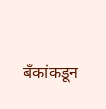बँकांकडून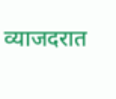व्याजदरात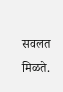सवलत मिळते.